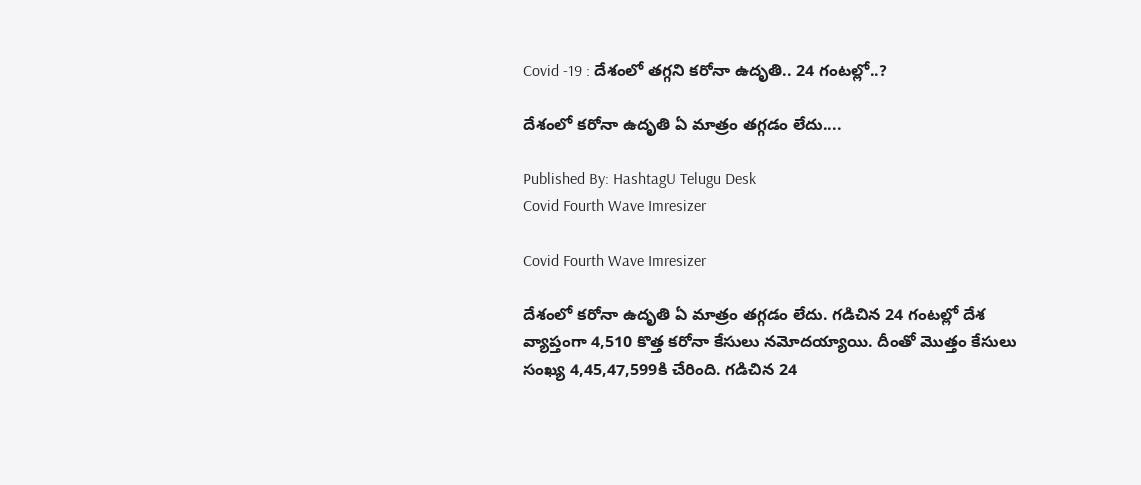Covid -19 : దేశంలో త‌గ్గ‌ని క‌రోనా ఉదృతి.. 24 గంట‌ల్లో..?

దేశంలో క‌రోనా ఉదృతి ఏ మాత్రం త‌గ్గ‌డం లేదు....

Published By: HashtagU Telugu Desk
Covid Fourth Wave Imresizer

Covid Fourth Wave Imresizer

దేశంలో క‌రోనా ఉదృతి ఏ మాత్రం త‌గ్గ‌డం లేదు. గడిచిన 24 గంటల్లో దేశ వ్యాప్తంగా 4,510 కొత్త కరోనా కేసులు నమోదయ్యాయి. దీంతో మొత్తం కేసులు సంఖ్య 4,45,47,599కి చేరింది. గ‌డిచిన 24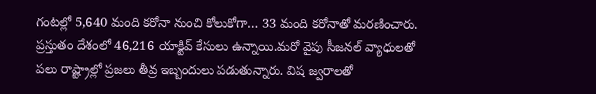గంట‌ల్లో 5,640 మంది కరోనా నుంచి కోలుకోగా… 33 మంది కరోనాతో మరణించారు. ప్రస్తుతం దేశంలో 46,216 యాక్టివ్ కేసులు ఉన్నాయి.మ‌రో వైపు సీజ‌న‌ల్ వ్యాధుల‌తో ప‌లు రాష్ట్రాల్లో ప్ర‌జ‌లు తీవ్ర ఇబ్బందులు ప‌డుతున్నారు. విష జ్వ‌రాల‌తో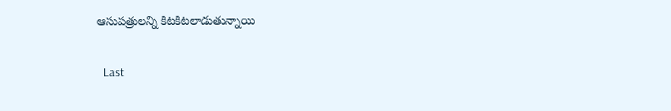ఆసుప‌త్రుల‌న్ని కిట‌కిట‌లాడుతున్నాయి

  Last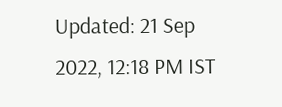Updated: 21 Sep 2022, 12:18 PM IST